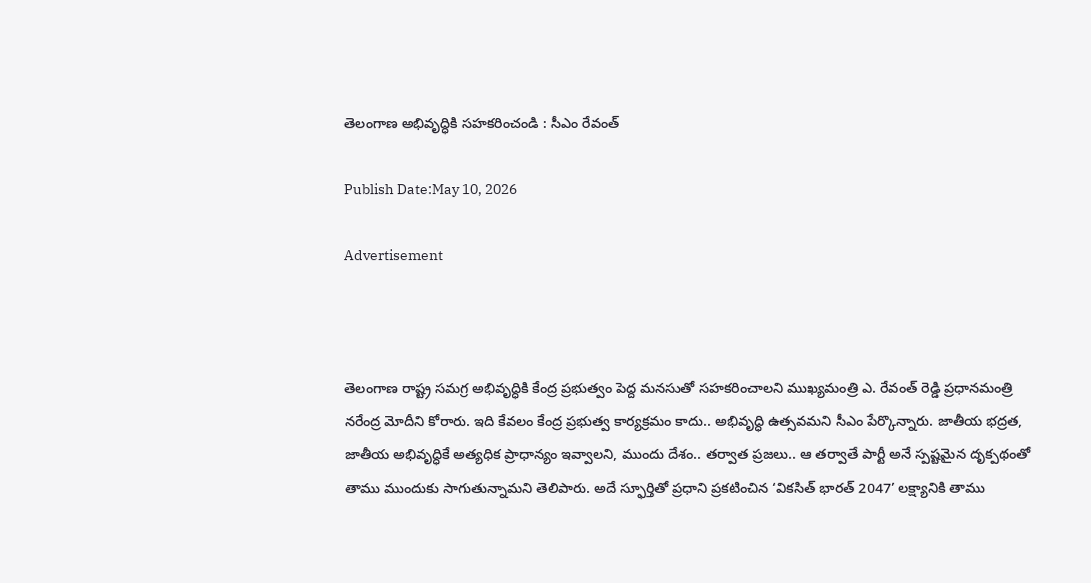తెలంగాణ అభివృద్ధికి సహకరించండి : సీఎం రేవంత్

Publish Date:May 10, 2026

Advertisement



తెలంగాణ రాష్ట్ర సమగ్ర అభివృద్ధికి కేంద్ర ప్రభుత్వం పెద్ద మనసుతో సహకరించాలని ముఖ్యమంత్రి ఎ. రేవంత్ రెడ్డి ప్రధానమంత్రి నరేంద్ర మోదీని కోరారు. ఇది కేవలం కేంద్ర ప్రభుత్వ కార్యక్రమం కాదు.. అభివృద్ధి ఉత్సవమని సీఎం పేర్కొన్నారు. జాతీయ భద్రత, జాతీయ అభివృద్ధికే అత్యధిక ప్రాధాన్యం ఇవ్వాలని, ముందు దేశం.. తర్వాత ప్రజలు.. ఆ తర్వాతే పార్టీ అనే స్పష్టమైన దృక్పథంతో తాము ముందుకు సాగుతున్నామని తెలిపారు. అదే స్ఫూర్తితో ప్రధాని ప్రకటించిన ‘వికసిత్ భారత్ 2047’ లక్ష్యానికి తాము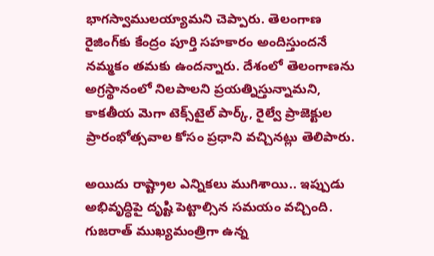భాగస్వాములయ్యామని చెప్పారు. తెలంగాణ రైజింగ్‌కు కేంద్రం పూర్తి సహకారం అందిస్తుందనే నమ్మకం తమకు ఉందన్నారు. దేశంలో తెలంగాణను అగ్రస్థానంలో నిలపాలని ప్రయత్నిస్తున్నామని, కాకతీయ మెగా టెక్స్‌టైల్ పార్క్‌, రైల్వే ప్రాజెక్టుల ప్రారంభోత్సవాల కోసం ప్రధాని వచ్చినట్లు తెలిపారు.

అయిదు రాష్ట్రాల ఎన్నికలు ముగిశాయి.. ఇప్పుడు అభివృద్ధిపై దృష్టి పెట్టాల్సిన సమయం వచ్చింది. గుజరాత్ ముఖ్యమంత్రిగా ఉన్న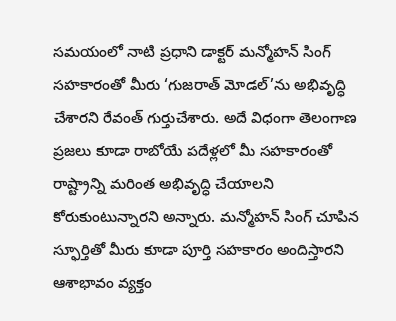సమయంలో నాటి ప్రధాని డాక్టర్ మన్మోహన్ సింగ్ సహకారంతో మీరు ‘గుజరాత్ మోడల్’ను అభివృద్ధి చేశారని రేవంత్ గుర్తుచేశారు. అదే విధంగా తెలంగాణ ప్రజలు కూడా రాబోయే పదేళ్లలో మీ సహకారంతో రాష్ట్రాన్ని మరింత అభివృద్ధి చేయాలని కోరుకుంటున్నారని అన్నారు. మన్మోహన్ సింగ్ చూపిన స్ఫూర్తితో మీరు కూడా పూర్తి సహకారం అందిస్తారని ఆశాభావం వ్యక్తం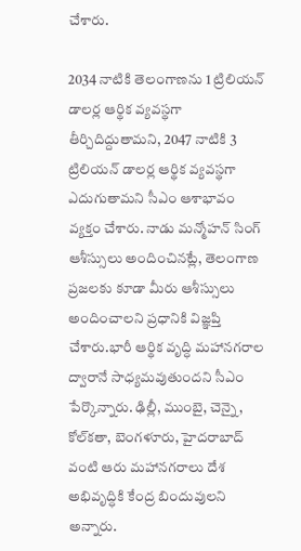చేశారు.

2034 నాటికి తెలంగాణను 1 ట్రిలియన్ డాలర్ల ఆర్థిక వ్యవస్థగా తీర్చిదిద్దుతామని, 2047 నాటికి 3 ట్రిలియన్ డాలర్ల ఆర్థిక వ్యవస్థగా ఎదుగుతామని సీఎం ఆశాభావం వ్యక్తం చేశారు. నాడు మన్మోహన్ సింగ్ ఆశీస్సులు అందించినట్లే, తెలంగాణ ప్రజలకు కూడా మీరు ఆశీస్సులు అందించాలని ప్రధానికి విజ్ఞప్తి చేశారు.భారీ ఆర్థిక వృద్ధి మహానగరాల ద్వారానే సాధ్యమవుతుందని సీఎం పేర్కొన్నారు. ఢిల్లీ, ముంబై, చెన్నై, కోల్‌కతా, బెంగళూరు, హైదరాబాద్ వంటి ఆరు మహానగరాలు దేశ అభివృద్ధికి కేంద్ర బిందువులని అన్నారు.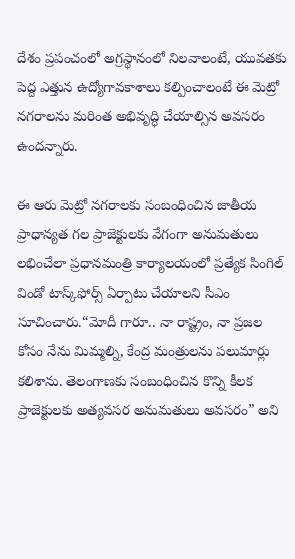దేశం ప్రపంచంలో అగ్రస్థానంలో నిలవాలంటే, యువతకు పెద్ద ఎత్తున ఉద్యోగావకాశాలు కల్పించాలంటే ఈ మెట్రో నగరాలను మరింత అభివృద్ధి చేయాల్సిన అవసరం ఉందన్నారు.

ఈ ఆరు మెట్రో నగరాలకు సంబంధించిన జాతీయ ప్రాధాన్యత గల ప్రాజెక్టులకు వేగంగా అనుమతులు లభించేలా ప్రధానమంత్రి కార్యాలయంలో ప్రత్యేక సింగిల్ విండో టాస్క్‌ఫోర్స్ ఏర్పాటు చేయాలని సీఎం సూచించారు.“మోదీ గారూ.. నా రాష్ట్రం, నా ప్రజల కోసం నేను మిమ్మల్ని, కేంద్ర మంత్రులను పలుమార్లు కలిశాను. తెలంగాణకు సంబంధించిన కొన్ని కీలక ప్రాజెక్టులకు అత్యవసర అనుమతులు అవసరం” అని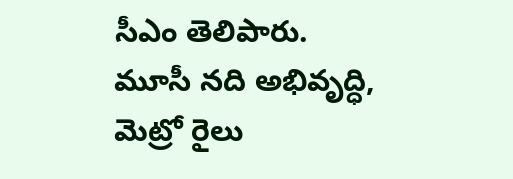సీఎం తెలిపారు. మూసీ నది అభివృద్ధి, మెట్రో రైలు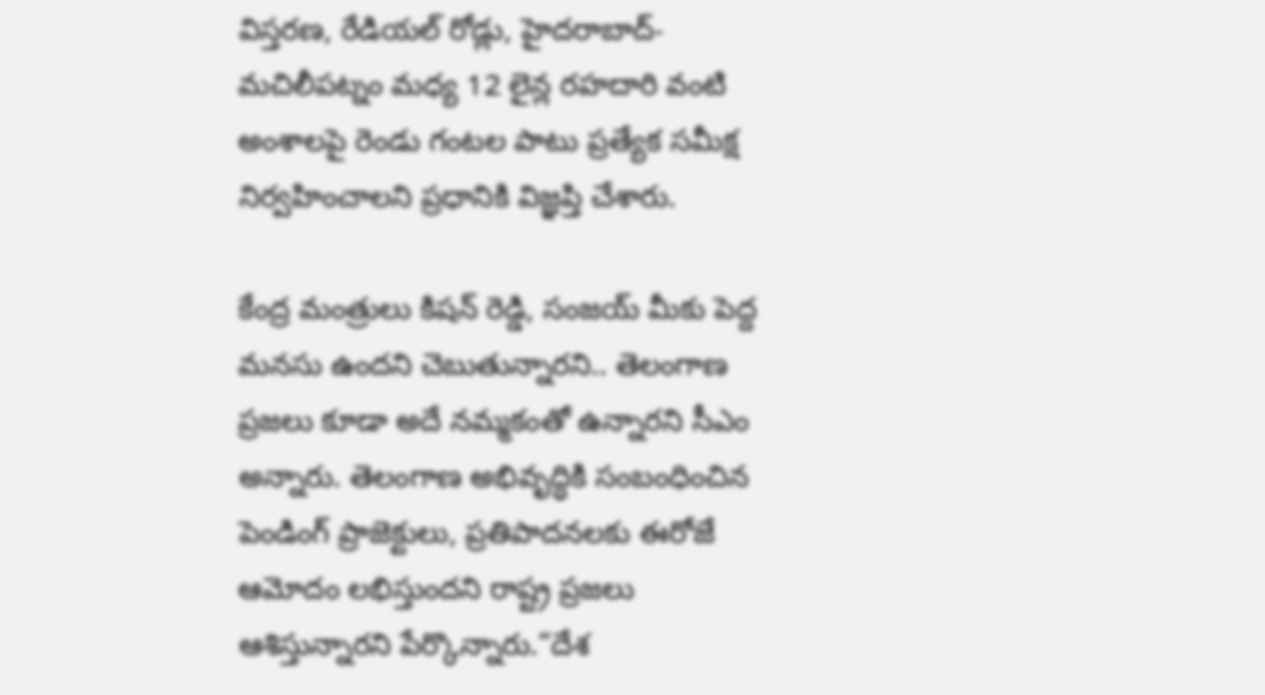విస్తరణ, రేడియల్ రోడ్లు, హైదరాబాద్-మచిలీపట్నం మధ్య 12 లైన్ల రహదారి వంటి అంశాలపై రెండు గంటల పాటు ప్రత్యేక సమీక్ష నిర్వహించాలని ప్రధానికి విజ్ఞప్తి చేశారు.

కేంద్ర మంత్రులు కిషన్ రెడ్డి, సంజయ్ మీకు పెద్ద మనసు ఉందని చెబుతున్నారని.. తెలంగాణ ప్రజలు కూడా అదే నమ్మకంతో ఉన్నారని సీఎం అన్నారు. తెలంగాణ అభివృద్ధికి సంబంధించిన పెండింగ్ ప్రాజెక్టులు, ప్రతిపాదనలకు ఈరోజే ఆమోదం లభిస్తుందని రాష్ట్ర ప్రజలు ఆశిస్తున్నారని పేర్కొన్నారు.“దేశ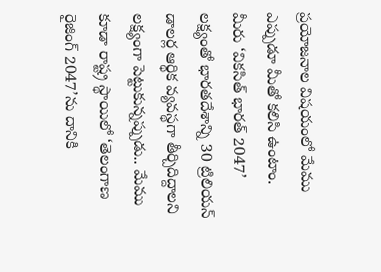ప్రయోజనాల విషయంలో మేము ఎప్పుడూ మీతో కలిసి ఉంటాం. మీరు ‘వికసిత్ భారత్ 2047’ లక్ష్యంతో భారతదేశాన్ని 30 ట్రిలియన్ డాలర్ల ఆర్థిక వ్యవస్థగా తీర్చిదిద్దాలని లక్ష్యంగా పెట్టుకున్నప్పుడు.. మేము కూడా రాష్ట్ర స్థాయిలో ‘తెలంగాణ రైజింగ్ 2047’ను దానికి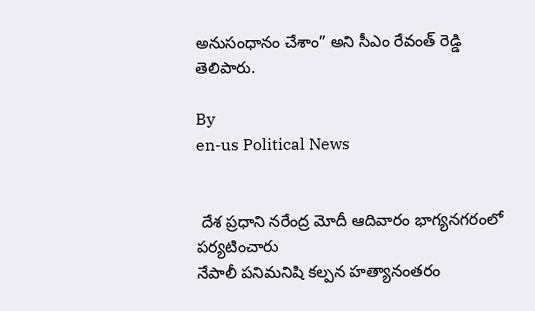అనుసంధానం చేశాం” అని సీఎం రేవంత్ రెడ్డి తెలిపారు.

By
en-us Political News


 దేశ ప్రధాని నరేంద్ర మోదీ ఆదివారం భాగ్యనగరంలో పర్యటించారు
నేపాలీ పనిమనిషి కల్పన హత్యానంతరం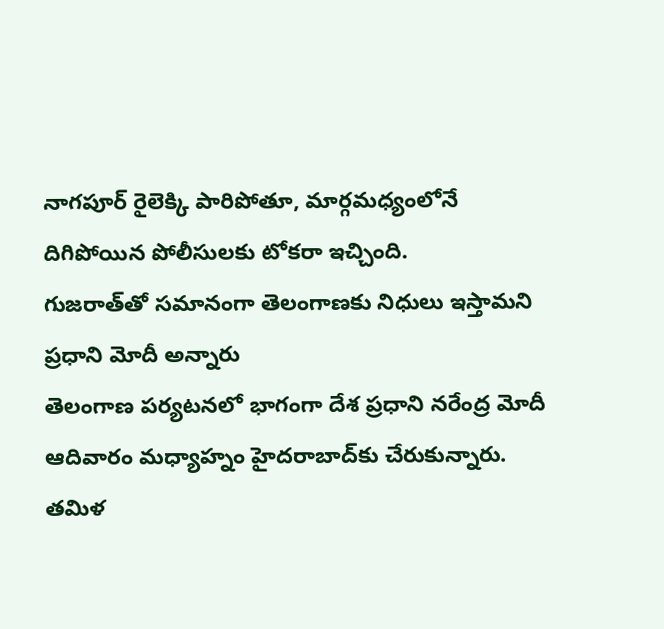నాగపూర్ రైలెక్కి పారిపోతూ, మార్గమధ్యంలోనే దిగిపోయిన పోలీసులకు టోకరా ఇచ్చింది.
గుజరాత్‌తో సమానంగా తెలంగాణకు నిధులు ఇస్తామని ప్రధాని మోదీ అన్నారు
తెలంగాణ పర్యటనలో భాగంగా దేశ ప్రధాని నరేంద్ర మోదీ ఆదివారం మధ్యాహ్నం హైదరాబాద్‌కు చేరుకున్నారు.
త‌మిళ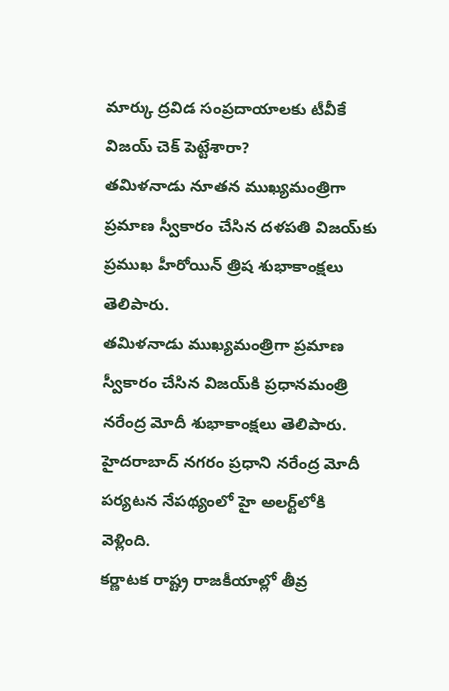మార్కు ద్ర‌విడ సంప్ర‌దాయాల‌కు టీవీకే విజ‌య్ చెక్ పెట్టేశారా?
తమిళనాడు నూతన ముఖ్యమంత్రిగా ప్రమాణ స్వీకారం చేసిన దళపతి విజయ్‌కు ప్రముఖ హీరోయిన్ త్రిష శుభాకాంక్షలు తెలిపారు.
తమిళనాడు ముఖ్యమంత్రిగా ప్రమాణ స్వీకారం చేసిన విజయ్‌కి ప్రధానమంత్రి నరేంద్ర మోదీ శుభాకాంక్షలు తెలిపారు.
హైదరాబాద్ నగరం ప్రధాని నరేంద్ర మోదీ పర్యటన నేపథ్యంలో హై అలర్ట్‌లోకి వెళ్లింది.
కర్ణాటక రాష్ట్ర రాజకీయాల్లో తీవ్ర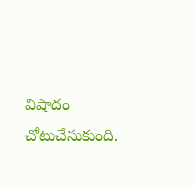విషాదం చోటుచేసుకుంది.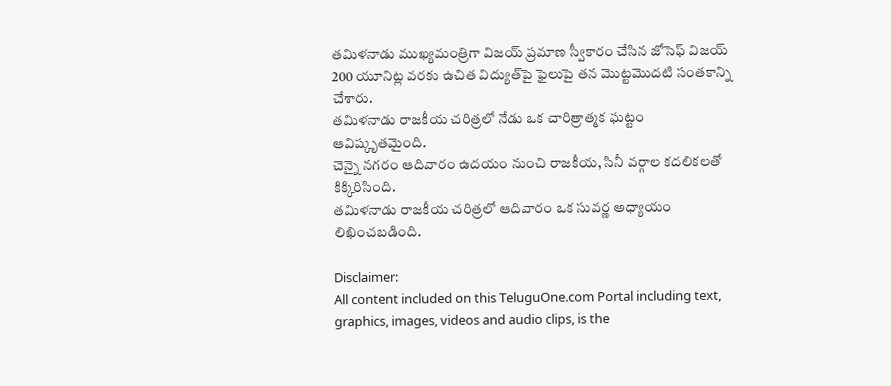తమిళనాడు ముఖ్యమంత్రిగా విజయ్ ప్రమాణ స్వీకారం చేసిన జోసెఫ్ విజయ్ 200 యూనిట్ల వరకు ఉచిత విద్యుత్‌పై ఫైలుపై తన మొట్టమొదటి సంతకాన్ని చేశారు.
తమిళనాడు రాజకీయ చరిత్రలో నేడు ఒక చారిత్రాత్మక ఘట్టం ఆవిష్కృతమైంది.
చెన్నై నగరం ఆదివారం ఉదయం నుంచి రాజకీయ, సినీ వర్గాల కదలికలతో కిక్కిరిసింది.
తమిళనాడు రాజకీయ చరిత్రలో ఆదివారం ఒక సువర్ణ అధ్యాయం లిఖించబడింది.

Disclaimer:
All content included on this TeluguOne.com Portal including text, graphics, images, videos and audio clips, is the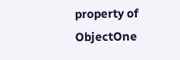property of ObjectOne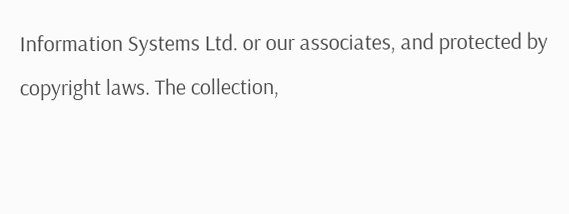Information Systems Ltd. or our associates, and protected by copyright laws. The collection,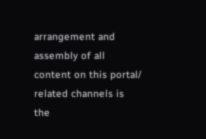arrangement and assembly of all content on this portal/ related channels is the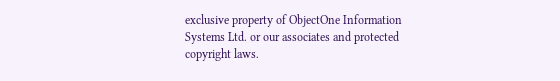exclusive property of ObjectOne Information Systems Ltd. or our associates and protected copyright laws.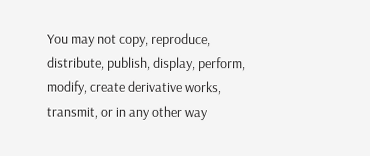You may not copy, reproduce, distribute, publish, display, perform, modify, create derivative works, transmit, or in any other way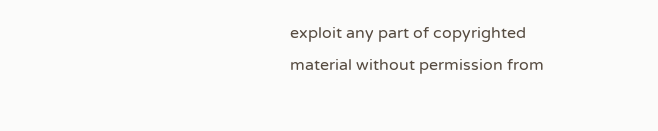exploit any part of copyrighted material without permission from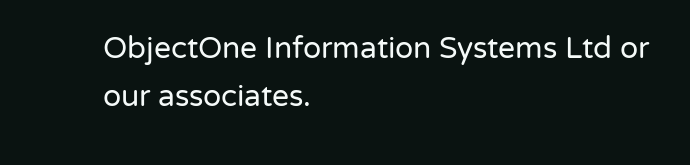ObjectOne Information Systems Ltd or our associates.